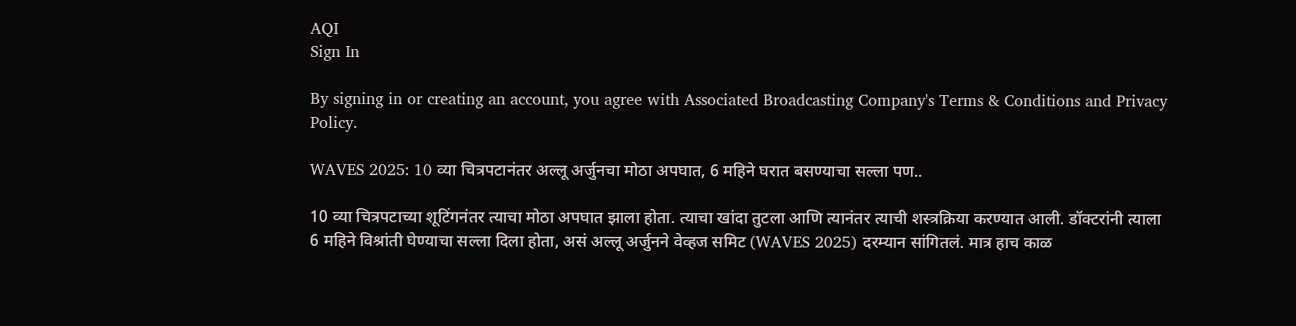AQI
Sign In

By signing in or creating an account, you agree with Associated Broadcasting Company's Terms & Conditions and Privacy Policy.

WAVES 2025: 10 व्या चित्रपटानंतर अल्लू अर्जुनचा मोठा अपघात, 6 महिने घरात बसण्याचा सल्ला पण..

10 व्या चित्रपटाच्या शूटिंगनंतर त्याचा मोठा अपघात झाला होता. त्याचा खांदा तुटला आणि त्यानंतर त्याची शस्त्रक्रिया करण्यात आली. डॉक्टरांनी त्याला 6 महिने विश्रांती घेण्याचा सल्ला दिला होता, असं अल्लू अर्जुनने वेव्हज समिट (WAVES 2025) दरम्यान सांगितलं. मात्र हाच काळ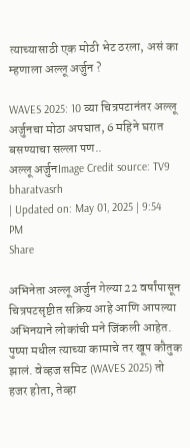त्याच्यासाठी एक मोठी भेट ठरला, असं का म्हणाला अल्लू अर्जुन ?

WAVES 2025: 10 व्या चित्रपटानंतर अल्लू अर्जुनचा मोठा अपघात, 6 महिने घरात बसण्याचा सल्ला पण..
अल्लू अर्जुनImage Credit source: TV9 bharatvasrh
| Updated on: May 01, 2025 | 9:54 PM
Share

अभिनेता अल्लू अर्जुन गेल्या 22 वर्षांपासून चित्रपटसृष्टीत सक्रिय आहे आणि आपल्या अभिनयाने लोकांची मने जिंकली आहेत. पुष्पा मधील त्याच्या कामाचे तर खूप कौतुक झालं. वेव्हज समिट (WAVES 2025) तो हजर होता, तेव्हा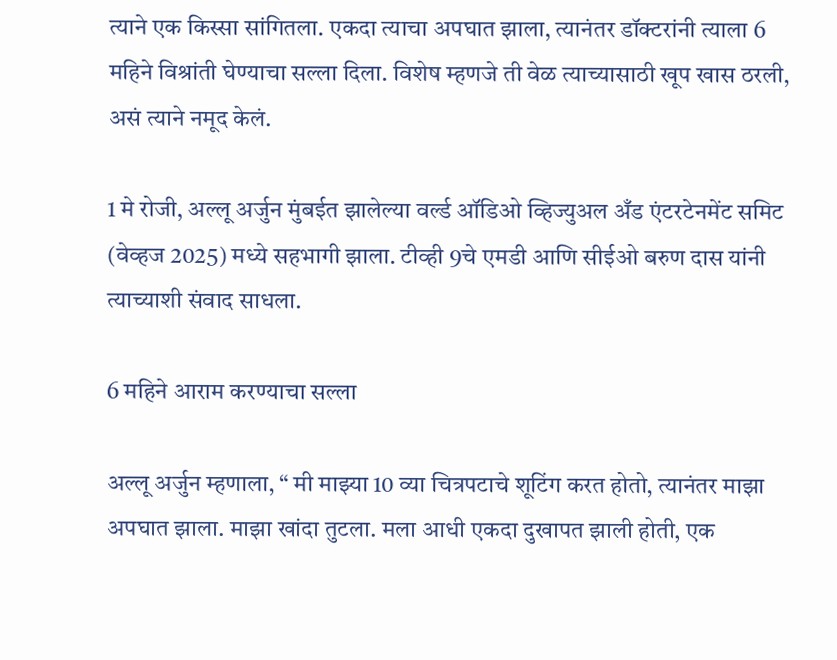त्याने एक किस्सा सांगितला. एकदा त्याचा अपघात झाला, त्यानंतर डॉक्टरांनी त्याला 6 महिने विश्रांती घेण्याचा सल्ला दिला. विशेष म्हणजे ती वेळ त्याच्यासाठी खूप खास ठरली, असं त्याने नमूद केलं.

1 मे रोजी, अल्लू अर्जुन मुंबईत झालेल्या वर्ल्ड ऑडिओ व्हिज्युअल अँड एंटरटेनमेंट समिट (वेव्हज 2025) मध्ये सहभागी झाला. टीव्ही 9चे एमडी आणि सीईओ बरुण दास यांनी त्याच्याशी संवाद साधला.

6 महिने आराम करण्याचा सल्ला

अल्लू अर्जुन म्हणाला, “ मी माझ्या 10 व्या चित्रपटाचे शूटिंग करत होतो, त्यानंतर माझा अपघात झाला. माझा खांदा तुटला. मला आधी एकदा दुखापत झाली होती, एक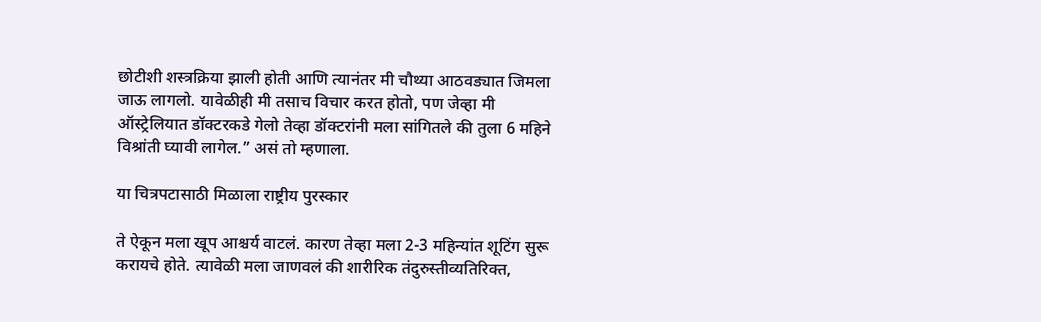छोटीशी शस्त्रक्रिया झाली होती आणि त्यानंतर मी चौथ्या आठवड्यात जिमला जाऊ लागलो. यावेळीही मी तसाच विचार करत होतो, पण जेव्हा मी ऑस्ट्रेलियात डॉक्टरकडे गेलो तेव्हा डॉक्टरांनी मला सांगितले की तुला 6 महिने विश्रांती घ्यावी लागेल.” असं तो म्हणाला.

या चित्रपटासाठी मिळाला राष्ट्रीय पुरस्कार

ते ऐकून मला खूप आश्चर्य वाटलं. कारण तेव्हा मला 2-3 महिन्यांत शूटिंग सुरू करायचे होते. त्यावेळी मला जाणवलं की शारीरिक तंदुरुस्तीव्यतिरिक्त,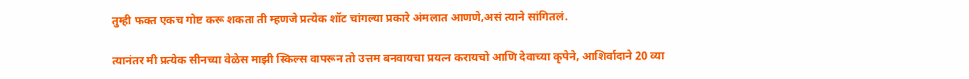तुम्ही फक्त एकच गोष्ट करू शकता ती म्हणजे प्रत्येक शॉट चांगल्या प्रकारे अंमलात आणणे,असं त्याने सांगितलं.

त्यानंतर मी प्रत्येक सीनच्या वेळेस माझी स्किल्स वापरून तो उत्तम बनवायचा प्रयत्न करायचो आणि देवाच्या कृपेने, आशिर्वादाने 20 व्या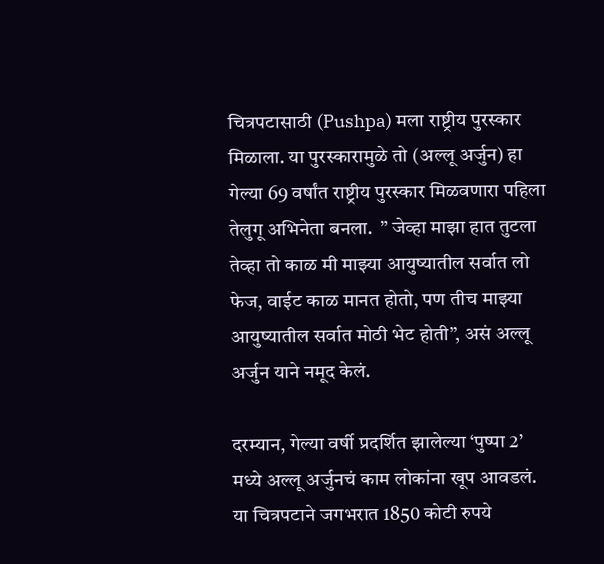चित्रपटासाठी (Pushpa) मला राष्ट्रीय पुरस्कार मिळाला. या पुरस्कारामुळे तो (अल्लू अर्जुन) हा गेल्या 69 वर्षांत राष्ट्रीय पुरस्कार मिळवणारा पहिला तेलुगू अभिनेता बनला.  ” जेव्हा माझा हात तुटला तेव्हा तो काळ मी माझ्या आयुष्यातील सर्वात लो फेज, वाईट काळ मानत होतो, पण तीच माझ्या आयुष्यातील सर्वात मोठी भेट होती”, असं अल्लू अर्जुन याने नमूद केलं.

दरम्यान, गेल्या वर्षी प्रदर्शित झालेल्या ‘पुष्पा 2’ मध्ये अल्लू अर्जुनचं काम लोकांना खूप आवडलं. या चित्रपटाने जगभरात 1850 कोटी रुपये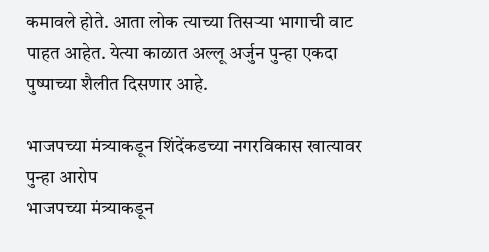कमावले होते. आता लोक त्याच्या तिसऱ्या भागाची वाट पाहत आहेत. येत्या काळात अल्लू अर्जुन पुन्हा एकदा पुष्पाच्या शैलीत दिसणार आहे.

भाजपच्या मंत्र्याकडून शिंदेंकडच्या नगरविकास खात्यावर पुन्हा आरोप
भाजपच्या मंत्र्याकडून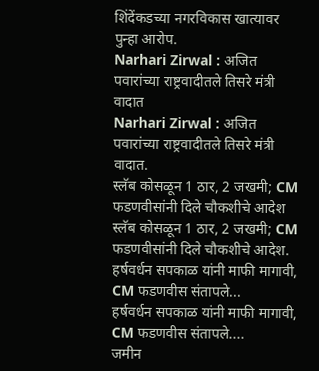शिंदेंकडच्या नगरविकास खात्यावर पुन्हा आरोप.
Narhari Zirwal : अजित पवारांच्या राष्ट्रवादीतले तिसरे मंत्री वादात
Narhari Zirwal : अजित पवारांच्या राष्ट्रवादीतले तिसरे मंत्री वादात.
स्लॅब कोसळून 1 ठार, 2 जखमी; CM फडणवीसांनी दिले चौकशीचे आदेश
स्लॅब कोसळून 1 ठार, 2 जखमी; CM फडणवीसांनी दिले चौकशीचे आदेश.
हर्षवर्धन सपकाळ यांनी माफी मागावी, CM फडणवीस संतापले...
हर्षवर्धन सपकाळ यांनी माफी मागावी, CM फडणवीस संतापले....
जमीन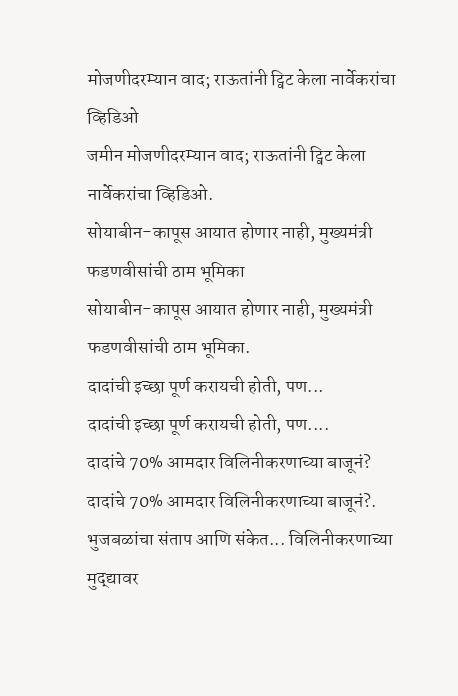मोजणीदरम्यान वाद; राऊतांनी ट्विट केला नार्वेकरांचा व्हिडिओ
जमीन मोजणीदरम्यान वाद; राऊतांनी ट्विट केला नार्वेकरांचा व्हिडिओ.
सोयाबीन-कापूस आयात होणार नाही, मुख्यमंत्री फडणवीसांची ठाम भूमिका
सोयाबीन-कापूस आयात होणार नाही, मुख्यमंत्री फडणवीसांची ठाम भूमिका.
दादांची इच्छा पूर्ण करायची होती, पण...
दादांची इच्छा पूर्ण करायची होती, पण....
दादांचे 70% आमदार विलिनीकरणाच्या बाजूनं?
दादांचे 70% आमदार विलिनीकरणाच्या बाजूनं?.
भुजबळांचा संताप आणि संकेत... विलिनीकरणाच्या मुद्द्यावर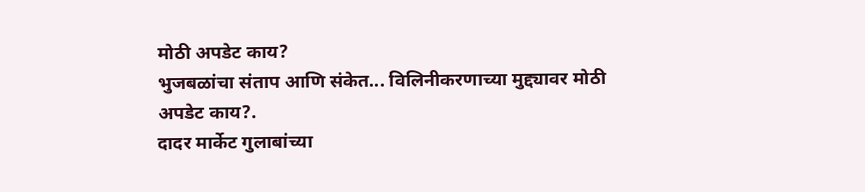मोठी अपडेट काय?
भुजबळांचा संताप आणि संकेत... विलिनीकरणाच्या मुद्द्यावर मोठी अपडेट काय?.
दादर मार्केट गुलाबांच्या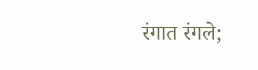रंगात रंगले;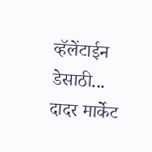व्हॅलेंटाईन डेसाठी...
दादर मार्केट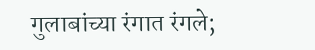गुलाबांच्या रंगात रंगले;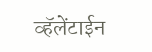व्हॅलेंटाईन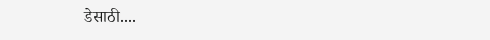डेसाठी....